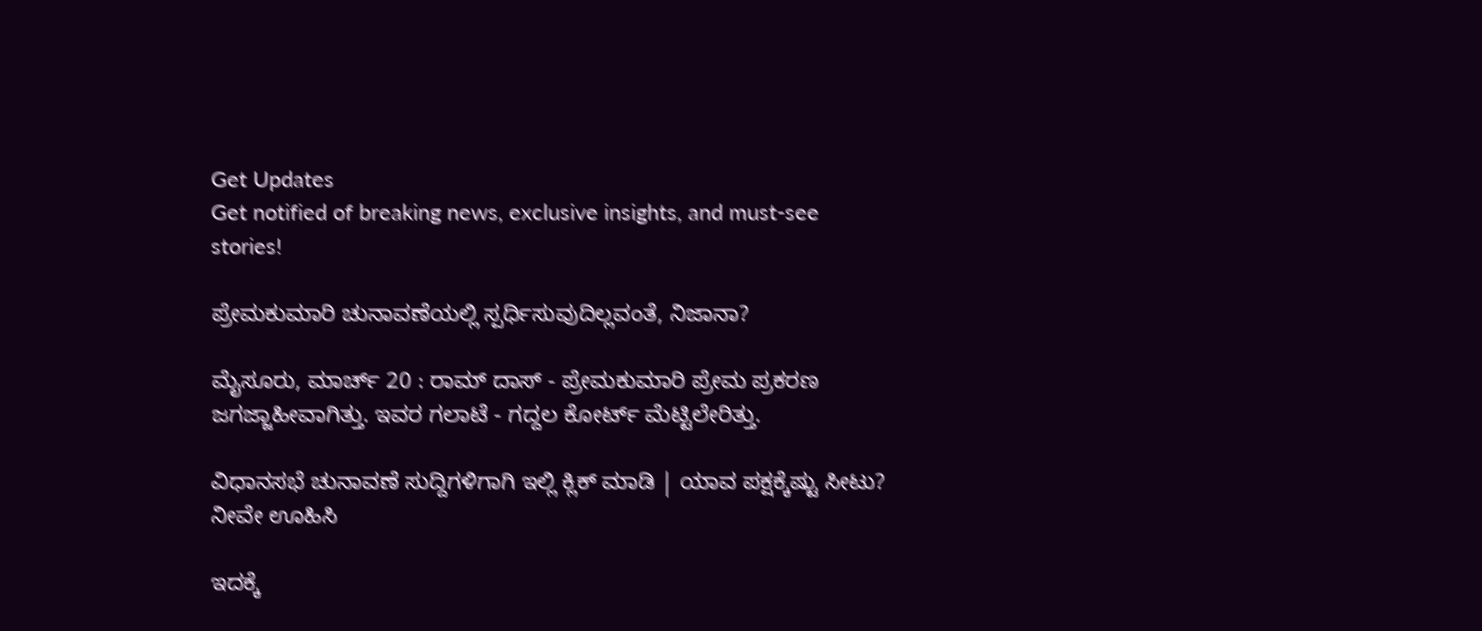Get Updates
Get notified of breaking news, exclusive insights, and must-see stories!

ಪ್ರೇಮಕುಮಾರಿ ಚುನಾವಣೆಯಲ್ಲಿ ಸ್ಪರ್ಧಿಸುವುದಿಲ್ಲವಂತೆ, ನಿಜಾನಾ?

ಮೈಸೂರು, ಮಾರ್ಚ್ 20 : ರಾಮ್ ದಾಸ್ - ಪ್ರೇಮಕುಮಾರಿ ಪ್ರೇಮ ಪ್ರಕರಣ ಜಗಜ್ಜಾಹೀವಾಗಿತ್ತು. ಇವರ ಗಲಾಟೆ - ಗದ್ದಲ ಕೋರ್ಟ್ ಮೆಟ್ಟಿಲೇರಿತ್ತು.

ವಿಧಾನಸಭೆ ಚುನಾವಣೆ ಸುದ್ದಿಗಳಿಗಾಗಿ ಇಲ್ಲಿ ಕ್ಲಿಕ್ ಮಾಡಿ | ಯಾವ ಪಕ್ಷಕ್ಕೆಷ್ಟು ಸೀಟು? ನೀವೇ ಊಹಿಸಿ

ಇದಕ್ಕೆ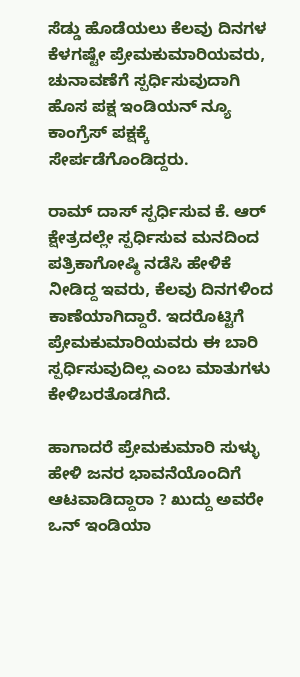ಸೆಡ್ಡು ಹೊಡೆಯಲು ಕೆಲವು ದಿನಗಳ ಕೆಳಗಷ್ಟೇ ಪ್ರೇಮಕುಮಾರಿಯವರು, ಚುನಾವಣೆಗೆ ಸ್ಪರ್ಧಿಸುವುದಾಗಿ ಹೊಸ ಪಕ್ಷ ಇಂಡಿಯನ್ ನ್ಯೂ ಕಾಂಗ್ರೆಸ್ ಪಕ್ಷಕ್ಕೆ ಸೇರ್ಪಡೆಗೊಂಡಿದ್ದರು.

ರಾಮ್ ದಾಸ್ ಸ್ಪರ್ಧಿಸುವ ಕೆ. ಆರ್ ಕ್ಷೇತ್ರದಲ್ಲೇ ಸ್ಪರ್ಧಿಸುವ ಮನದಿಂದ ಪತ್ರಿಕಾಗೋಷ್ಠಿ ನಡೆಸಿ ಹೇಳಿಕೆ ನೀಡಿದ್ದ ಇವರು, ಕೆಲವು ದಿನಗಳಿಂದ ಕಾಣೆಯಾಗಿದ್ದಾರೆ. ಇದರೊಟ್ಟಿಗೆ ಪ್ರೇಮಕುಮಾರಿಯವರು ಈ ಬಾರಿ ಸ್ಪರ್ಧಿಸುವುದಿಲ್ಲ ಎಂಬ ಮಾತುಗಳು ಕೇಳಿಬರತೊಡಗಿದೆ.

ಹಾಗಾದರೆ ಪ್ರೇಮಕುಮಾರಿ ಸುಳ್ಳು ಹೇಳಿ ಜನರ ಭಾವನೆಯೊಂದಿಗೆ ಆಟವಾಡಿದ್ದಾರಾ ? ಖುದ್ದು ಅವರೇ ಒನ್ ಇಂಡಿಯಾ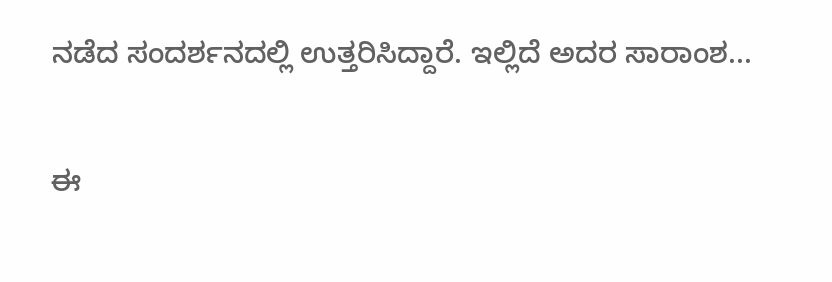ನಡೆದ ಸಂದರ್ಶನದಲ್ಲಿ ಉತ್ತರಿಸಿದ್ದಾರೆ. ಇಲ್ಲಿದೆ ಅದರ ಸಾರಾಂಶ...

ಈ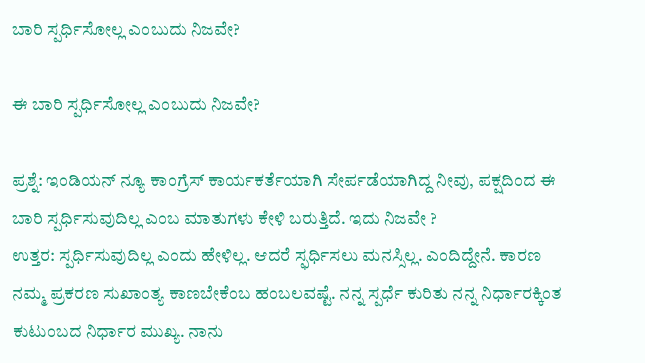ಬಾರಿ ಸ್ಪರ್ಧಿಸೋಲ್ಲ ಎಂಬುದು ನಿಜವೇ?

ಈ ಬಾರಿ ಸ್ಪರ್ಧಿಸೋಲ್ಲ ಎಂಬುದು ನಿಜವೇ?

ಪ್ರಶ್ನೆ: ಇಂಡಿಯನ್ ನ್ಯೂ ಕಾಂಗ್ರೆಸ್ ಕಾರ್ಯಕರ್ತೆಯಾಗಿ ಸೇರ್ಪಡೆಯಾಗಿದ್ದ ನೀವು, ಪಕ್ಷದಿಂದ ಈ ಬಾರಿ ಸ್ಪರ್ಧಿಸುವುದಿಲ್ಲ ಎಂಬ ಮಾತುಗಳು ಕೇಳಿ ಬರುತ್ತಿದೆ. ಇದು ನಿಜವೇ ?
ಉತ್ತರ: ಸ್ಪರ್ಧಿಸುವುದಿಲ್ಲ ಎಂದು ಹೇಳಿಲ್ಲ. ಆದರೆ ಸ್ಫರ್ಧಿಸಲು ಮನಸ್ಸಿಲ್ಲ. ಎಂದಿದ್ದೇನೆ. ಕಾರಣ ನಮ್ಮ ಪ್ರಕರಣ ಸುಖಾಂತ್ಯ ಕಾಣಬೇಕೆಂಬ ಹಂಬಲವಷ್ಟೆ. ನನ್ನ ಸ್ಪರ್ಧೆ ಕುರಿತು ನನ್ನ ನಿರ್ಧಾರಕ್ಕಿಂತ ಕುಟುಂಬದ ನಿರ್ಧಾರ ಮುಖ್ಯ. ನಾನು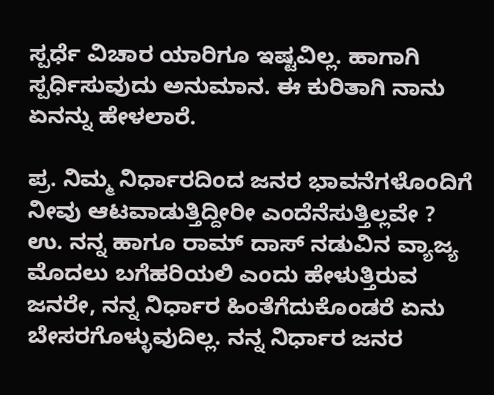ಸ್ಪರ್ಧೆ ವಿಚಾರ ಯಾರಿಗೂ ಇಷ್ಟವಿಲ್ಲ. ಹಾಗಾಗಿ ಸ್ಪರ್ಧಿಸುವುದು ಅನುಮಾನ. ಈ ಕುರಿತಾಗಿ ನಾನು ಏನನ್ನು ಹೇಳಲಾರೆ.

ಪ್ರ. ನಿಮ್ಮ ನಿರ್ಧಾರದಿಂದ ಜನರ ಭಾವನೆಗಳೊಂದಿಗೆ ನೀವು ಆಟವಾಡುತ್ತಿದ್ದೀರೀ ಎಂದೆನೆಸುತ್ತಿಲ್ಲವೇ ?
ಉ. ನನ್ನ ಹಾಗೂ ರಾಮ್ ದಾಸ್ ನಡುವಿನ ವ್ಯಾಜ್ಯ ಮೊದಲು ಬಗೆಹರಿಯಲಿ ಎಂದು ಹೇಳುತ್ತಿರುವ ಜನರೇ, ನನ್ನ ನಿರ್ಧಾರ ಹಿಂತೆಗೆದುಕೊಂಡರೆ ಏನು ಬೇಸರಗೊಳ್ಳುವುದಿಲ್ಲ. ನನ್ನ ನಿರ್ಧಾರ ಜನರ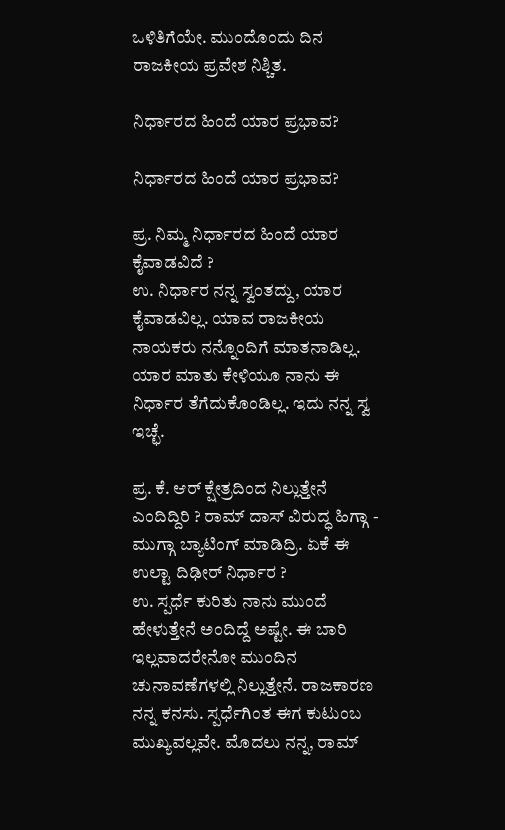ಒಳಿತಿಗೆಯೇ. ಮುಂದೊಂದು ದಿನ ರಾಜಕೀಯ ಪ್ರವೇಶ ನಿಶ್ಚಿತ.

ನಿರ್ಧಾರದ ಹಿಂದೆ ಯಾರ ಪ್ರಭಾವ?

ನಿರ್ಧಾರದ ಹಿಂದೆ ಯಾರ ಪ್ರಭಾವ?

ಪ್ರ. ನಿಮ್ಮ ನಿರ್ಧಾರದ ಹಿಂದೆ ಯಾರ ಕೈವಾಡವಿದೆ ?
ಉ. ನಿರ್ಧಾರ ನನ್ನ ಸ್ವಂತದ್ದು, ಯಾರ ಕೈವಾಡವಿಲ್ಲ. ಯಾವ ರಾಜಕೀಯ ನಾಯಕರು ನನ್ನೊಂದಿಗೆ ಮಾತನಾಡಿಲ್ಲ. ಯಾರ ಮಾತು ಕೇಳಿಯೂ ನಾನು ಈ ನಿರ್ಧಾರ ತೆಗೆದುಕೊಂಡಿಲ್ಲ. ಇದು ನನ್ನ ಸ್ವ ಇಚ್ಛೆ.

ಪ್ರ. ಕೆ. ಆರ್ ಕ್ಷೇತ್ರದಿಂದ ನಿಲ್ಲುತ್ತೇನೆ ಎಂದಿದ್ದಿರಿ ? ರಾಮ್ ದಾಸ್ ವಿರುದ್ಧ ಹಿಗ್ಗಾ - ಮುಗ್ಗಾ ಬ್ಯಾಟಿಂಗ್ ಮಾಡಿದ್ರಿ. ಏಕೆ ಈ ಉಲ್ಟಾ ದಿಢೀರ್ ನಿರ್ಧಾರ ?
ಉ. ಸ್ಪರ್ಧೆ ಕುರಿತು ನಾನು ಮುಂದೆ ಹೇಳುತ್ತೇನೆ ಅಂದಿದ್ದೆ ಅಷ್ಟೇ. ಈ ಬಾರಿ ಇಲ್ಲವಾದರೇನೋ ಮುಂದಿನ ಚುನಾವಣೆಗಳಲ್ಲಿ ನಿಲ್ಲುತ್ತೇನೆ. ರಾಜಕಾರಣ ನನ್ನ ಕನಸು. ಸ್ಪರ್ಧೆಗಿಂತ ಈಗ ಕುಟುಂಬ ಮುಖ್ಯವಲ್ಲವೇ. ಮೊದಲು ನನ್ನ, ರಾಮ್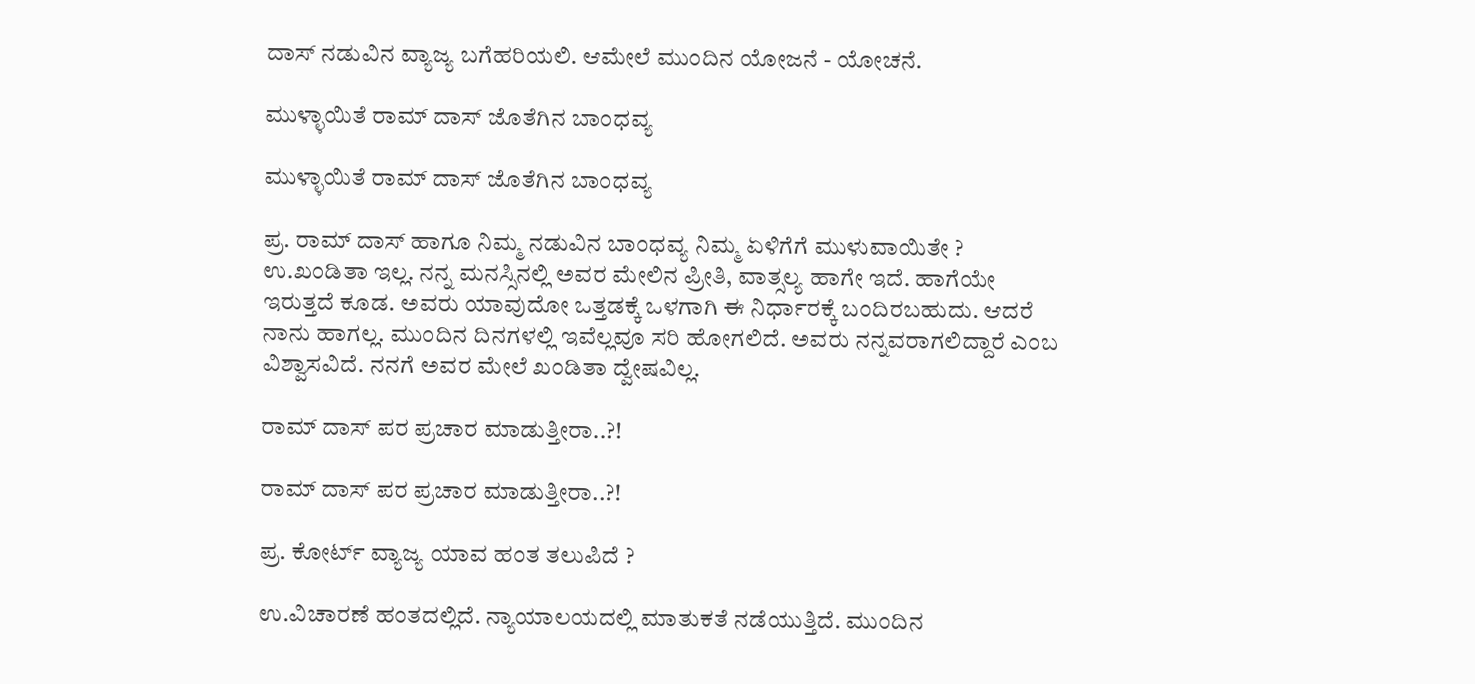ದಾಸ್ ನಡುವಿನ ವ್ಯಾಜ್ಯ ಬಗೆಹರಿಯಲಿ. ಆಮೇಲೆ ಮುಂದಿನ ಯೋಜನೆ - ಯೋಚನೆ.

ಮುಳ್ಳಾಯಿತೆ ರಾಮ್ ದಾಸ್ ಜೊತೆಗಿನ ಬಾಂಧವ್ಯ

ಮುಳ್ಳಾಯಿತೆ ರಾಮ್ ದಾಸ್ ಜೊತೆಗಿನ ಬಾಂಧವ್ಯ

ಪ್ರ. ರಾಮ್ ದಾಸ್ ಹಾಗೂ ನಿಮ್ಮ ನಡುವಿನ ಬಾಂಧವ್ಯ ನಿಮ್ಮ ಏಳಿಗೆಗೆ ಮುಳುವಾಯಿತೇ ?
ಉ.ಖಂಡಿತಾ ಇಲ್ಲ. ನನ್ನ ಮನಸ್ಸಿನಲ್ಲಿ ಅವರ ಮೇಲಿನ ಪ್ರೀತಿ, ವಾತ್ಸಲ್ಯ ಹಾಗೇ ಇದೆ. ಹಾಗೆಯೇ ಇರುತ್ತದೆ ಕೂಡ. ಅವರು ಯಾವುದೋ ಒತ್ತಡಕ್ಕೆ ಒಳಗಾಗಿ ಈ ನಿರ್ಧಾರಕ್ಕೆ ಬಂದಿರಬಹುದು. ಆದರೆ ನಾನು ಹಾಗಲ್ಲ. ಮುಂದಿನ ದಿನಗಳಲ್ಲಿ ಇವೆಲ್ಲವೂ ಸರಿ ಹೋಗಲಿದೆ. ಅವರು ನನ್ನವರಾಗಲಿದ್ದಾರೆ ಎಂಬ ವಿಶ್ವಾಸವಿದೆ. ನನಗೆ ಅವರ ಮೇಲೆ ಖಂಡಿತಾ ದ್ವೇಷವಿಲ್ಲ.

ರಾಮ್ ದಾಸ್ ಪರ ಪ್ರಚಾರ ಮಾಡುತ್ತೀರಾ..?!

ರಾಮ್ ದಾಸ್ ಪರ ಪ್ರಚಾರ ಮಾಡುತ್ತೀರಾ..?!

ಪ್ರ. ಕೋರ್ಟ್ ವ್ಯಾಜ್ಯ ಯಾವ ಹಂತ ತಲುಪಿದೆ ?

ಉ.ವಿಚಾರಣೆ ಹಂತದಲ್ಲಿದೆ. ನ್ಯಾಯಾಲಯದಲ್ಲಿ ಮಾತುಕತೆ ನಡೆಯುತ್ತಿದೆ. ಮುಂದಿನ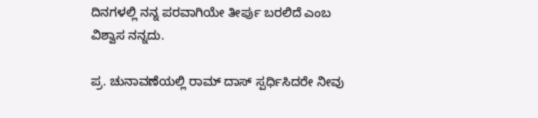ದಿನಗಳಲ್ಲಿ ನನ್ನ ಪರವಾಗಿಯೇ ತೀರ್ಪು ಬರಲಿದೆ ಎಂಬ ವಿಶ್ವಾಸ ನನ್ನದು.

ಪ್ರ. ಚುನಾವಣೆಯಲ್ಲಿ ರಾಮ್ ದಾಸ್ ಸ್ಪರ್ಧಿಸಿದರೇ ನೀವು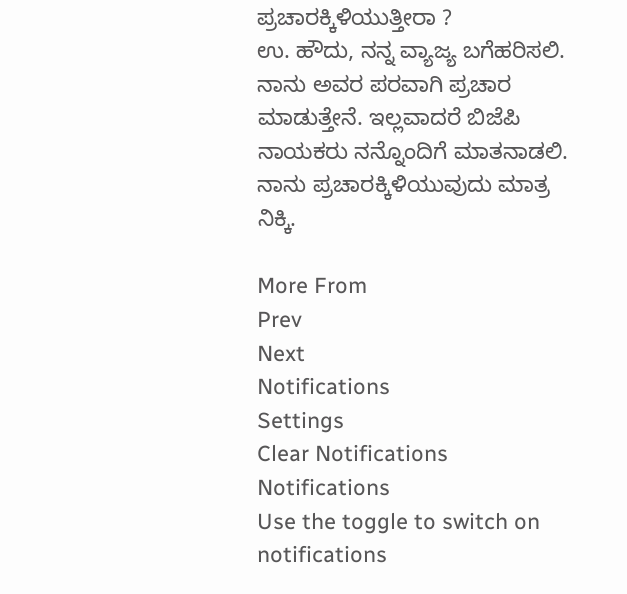ಪ್ರಚಾರಕ್ಕಿಳಿಯುತ್ತೀರಾ ?
ಉ. ಹೌದು, ನನ್ನ ವ್ಯಾಜ್ಯ ಬಗೆಹರಿಸಲಿ. ನಾನು ಅವರ ಪರವಾಗಿ ಪ್ರಚಾರ ಮಾಡುತ್ತೇನೆ. ಇಲ್ಲವಾದರೆ ಬಿಜೆಪಿ ನಾಯಕರು ನನ್ನೊಂದಿಗೆ ಮಾತನಾಡಲಿ. ನಾನು ಪ್ರಚಾರಕ್ಕಿಳಿಯುವುದು ಮಾತ್ರ ನಿಕ್ಕಿ.

More From
Prev
Next
Notifications
Settings
Clear Notifications
Notifications
Use the toggle to switch on notifications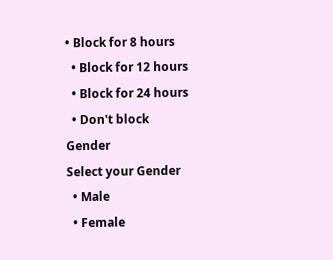• Block for 8 hours
  • Block for 12 hours
  • Block for 24 hours
  • Don't block
Gender
Select your Gender
  • Male
  • Female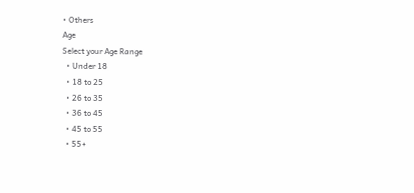• Others
Age
Select your Age Range
  • Under 18
  • 18 to 25
  • 26 to 35
  • 36 to 45
  • 45 to 55
  • 55+